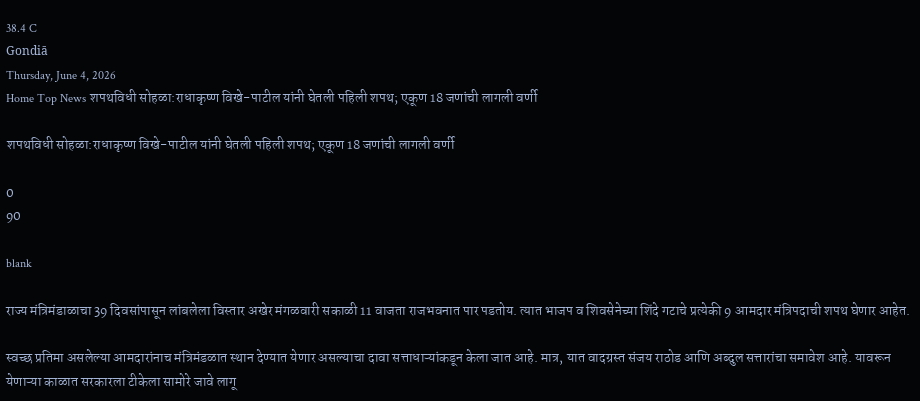38.4 C
Gondiā
Thursday, June 4, 2026
Home Top News शपथविधी सोहळा:राधाकृष्ण विखे-पाटील यांनी घेतली पहिली शपथ; एकूण 18 जणांची लागली वर्णी

शपथविधी सोहळा:राधाकृष्ण विखे-पाटील यांनी घेतली पहिली शपथ; एकूण 18 जणांची लागली वर्णी

0
90

blank

राज्य मंत्रिमंडाळाचा 39 दिवसांपासून लांबलेला विस्तार अखेर मंगळवारी सकाळी 11 वाजता राजभवनात पार पडतोय. त्यात भाजप व शिवसेनेच्या शिंदे गटाचे प्रत्येकी 9 आमदार मंत्रिपदाची शपथ घेणार आहेत.

स्वच्छ प्रतिमा असलेल्या आमदारांनाच मंत्रिमंडळात स्थान देण्यात येणार असल्याचा दावा सत्ताधाऱ्यांकडून केला जात आहे. मात्र, यात वादग्रस्त संजय राठोड आणि अब्दुल सत्तारांचा समावेश आहे. यावरून येणाऱ्या काळात सरकारला टीकेला सामोरे जावे लागू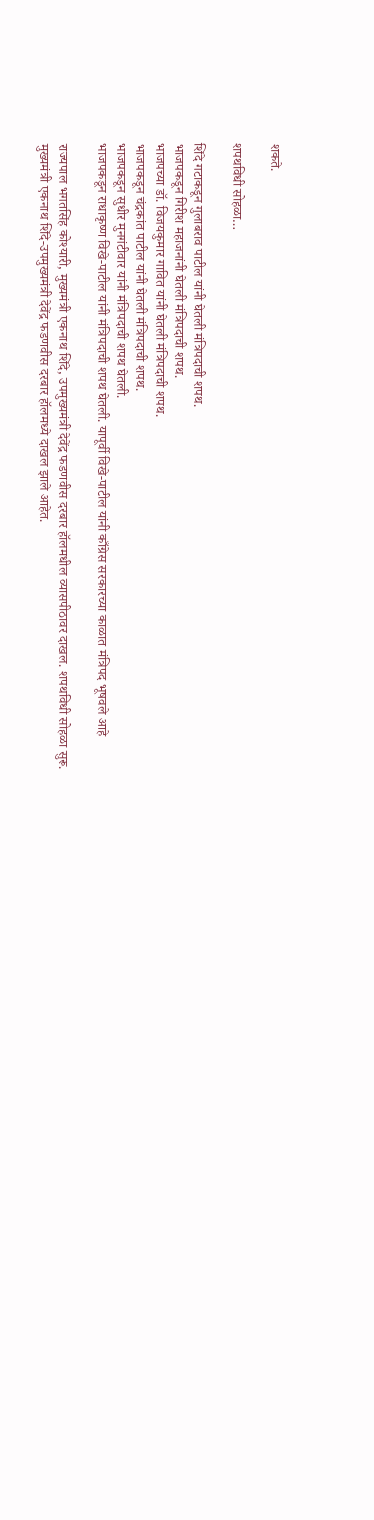शकते.

शपथविधी सोहळा…

शिंदे गटाकडून गुलाबराव पाटील यांनी घेतली मंत्रिपदाची शपथ.
भाजपकडून गिरीश महाजनांनी घेतली मंत्रिपदाची शपथ.
भाजपच्या डॉ. विजयकुमार गावित यांनी घेतली मंत्रिपदाची शपथ.
भाजपकडून चंद्रकांत पाटील यांनी घेतली मंत्रिपदाची शपथ.
भाजपकडून सुधीर मुनगंटीवार यांनी मंत्रिपदाची शपथ घेतली.
भाजपकडून राधाकृष्ण विखे-पाटील यांनी मंत्रिपदाची शपथ घेतली. यापूर्वी विखे-पाटील यांनी काँग्रेस सरकारच्या काळात मंत्रिपद भूषवले आहे

राज्यपाल भगतसिंह कोश्यारी, मुख्यमंत्री एकनाथ शिंदे, उपमुख्यमंत्री देवेंद्र फडणवीस दरबार हॉलमधील व्यासपीठावर दाखल. शपथविधी सोहळा सुरू.
मुख्यमंत्री एकनाथ शिंदे-उपमुख्यमंत्री देवेंद्र फडणवीस दरबार हॉलमध्ये दाखल झाले आहेत.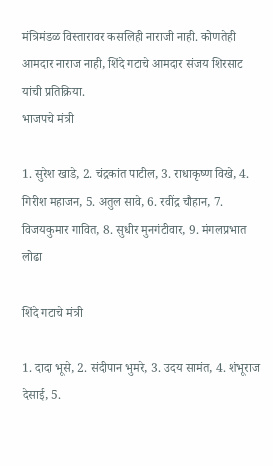मंत्रिमंडळ विस्तारावर कसलिही नाराजी नाही. कोणतेही आमदार नाराज नाही, शिंदे गटाचे आमदार संजय शिरसाट यांची प्रतिक्रिया.
भाजपचे मंत्री

1. सुरेश खाडे, 2. चंद्रकांत पाटील, 3. राधाकृष्ण विखे, 4. गिरीश महाजन, 5. अतुल सावे, 6. रवींद्र चौहान, 7. विजयकुमार गावित, 8. सुधीर मुनगंटीवार, 9. मंगलप्रभात लोढा

शिंदे गटाचे मंत्री

1. दादा भूसे, 2. संदीपान भुमरे, 3. उदय सामंत, 4. शंभूराज देसाई, 5.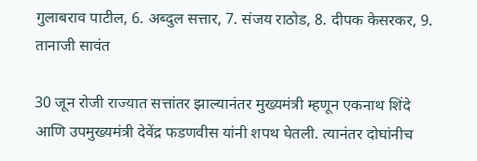गुलाबराव पाटील, 6. अब्दुल सत्तार, 7. संजय राठोड, 8. दीपक केसरकर, 9. तानाजी सावंत

30 जून रोजी राज्यात सत्तांतर झाल्यानंतर मुख्यमंत्री म्हणून एकनाथ शिंदे आणि उपमुख्यमंत्री देवेंद्र फडणवीस यांनी शपथ घेतली. त्यानंतर दोघांनीच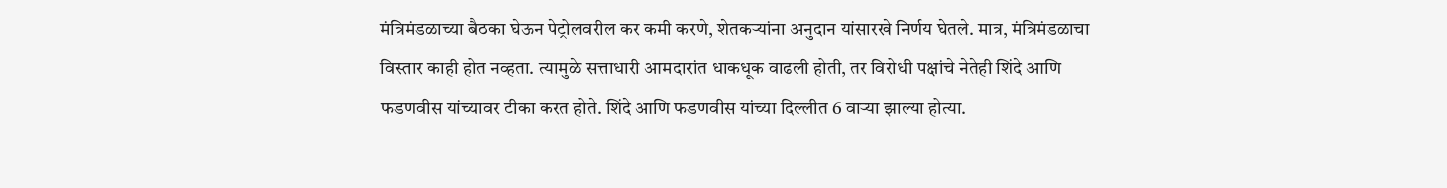मंत्रिमंडळाच्या बैठका घेऊन पेट्रोलवरील कर कमी करणे, शेतकऱ्यांना अनुदान यांसारखे निर्णय घेतले. मात्र, मंत्रिमंडळाचा विस्तार काही होत नव्हता. त्यामुळे सत्ताधारी आमदारांत धाकधूक वाढली होती, तर विरोधी पक्षांचे नेतेही शिंदे आणि फडणवीस यांच्यावर टीका करत होते. शिंदे आणि फडणवीस यांच्या दिल्लीत 6 वाऱ्या झाल्या होत्या.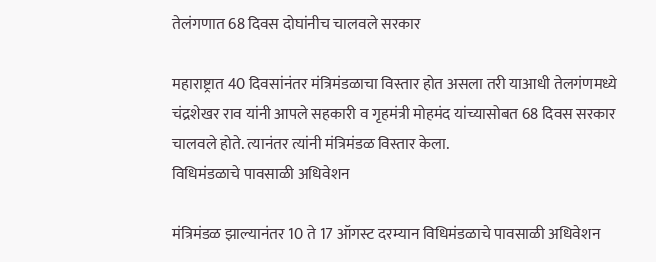तेलंगणात 68 दिवस दोघांनीच चालवले सरकार

महाराष्ट्रात 40 दिवसांनंतर मंत्रिमंडळाचा विस्तार होत असला तरी याआधी तेलगंणमध्ये चंद्रशेखर राव यांनी आपले सहकारी व गृहमंत्री मोहमंद यांच्यासोबत 68 दिवस सरकार चालवले होते. त्यानंतर त्यांनी मंत्रिमंडळ विस्तार केला.
विधिमंडळाचे पावसाळी अधिवेशन

मंत्रिमंडळ झाल्यानंतर 10 ते 17 ऑगस्ट दरम्यान विधिमंडळाचे पावसाळी अधिवेशन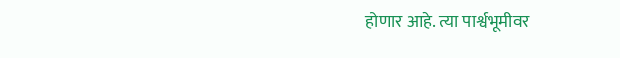होणार आहे. त्या पार्श्वभूमीवर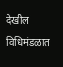देखील विधिमंडळात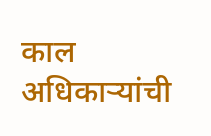काल अधिकाऱ्यांची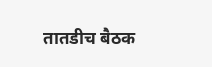तातडीच बैठक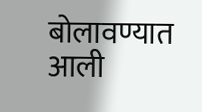बोलावण्यात आली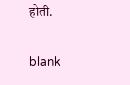होती.

blank